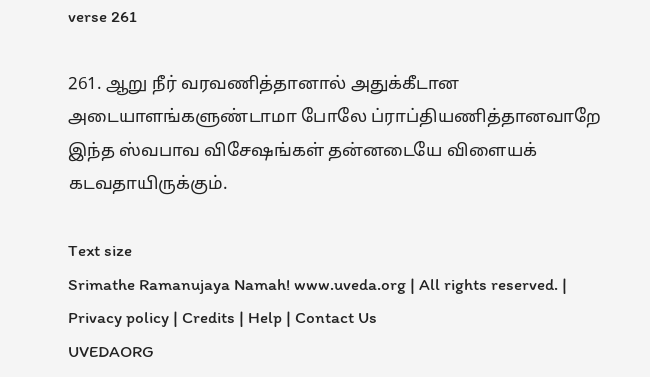verse 261

261. ஆறு நீர் வரவணித்தானால் அதுக்கீடான அடையாளங்களுண்டாமா போலே ப்ராப்தியணித்தானவாறே இந்த ஸ்வபாவ விசேஷங்கள் தன்னடையே விளையக் கடவதாயிருக்கும்.

Text size
Srimathe Ramanujaya Namah! www.uveda.org | All rights reserved. | Privacy policy | Credits | Help | Contact Us
UVEDAORG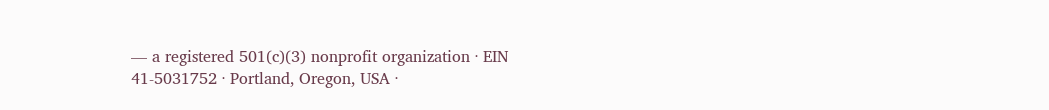— a registered 501(c)(3) nonprofit organization · EIN 41-5031752 · Portland, Oregon, USA ·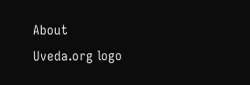About
Uveda.org logo